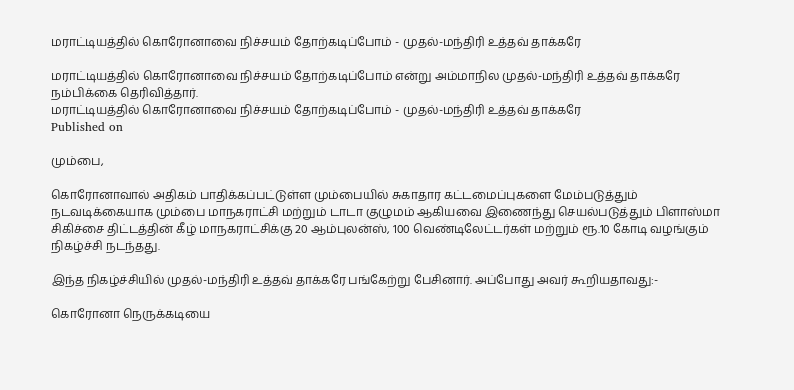மராட்டியத்தில் கொரோனாவை நிச்சயம் தோற்கடிப்போம் - முதல்-மந்திரி உத்தவ் தாக்கரே

மராட்டியத்தில் கொரோனாவை நிச்சயம் தோற்கடிப்போம் என்று அம்மாநில முதல்-மந்திரி உத்தவ் தாக்கரே நம்பிக்கை தெரிவித்தார்.
மராட்டியத்தில் கொரோனாவை நிச்சயம் தோற்கடிப்போம் - முதல்-மந்திரி உத்தவ் தாக்கரே
Published on

மும்பை,

கொரோனாவால் அதிகம் பாதிக்கப்பட்டுள்ள மும்பையில் சுகாதார கட்டமைப்புகளை மேம்படுத்தும் நடவடிக்கையாக மும்பை மாநகராட்சி மற்றும் டாடா குழுமம் ஆகியவை இணைந்து செயல்படுத்தும் பிளாஸ்மா சிகிச்சை திட்டத்தின் கீழ் மாநகராட்சிக்கு 20 ஆம்புலன்ஸ், 100 வெண்டிலேட்டர்கள் மற்றும் ரூ.10 கோடி வழங்கும் நிகழ்ச்சி நடந்தது.

இந்த நிகழ்ச்சியில் முதல்-மந்திரி உத்தவ் தாக்கரே பங்கேற்று பேசினார். அப்போது அவர் கூறியதாவது:-

கொரோனா நெருக்கடியை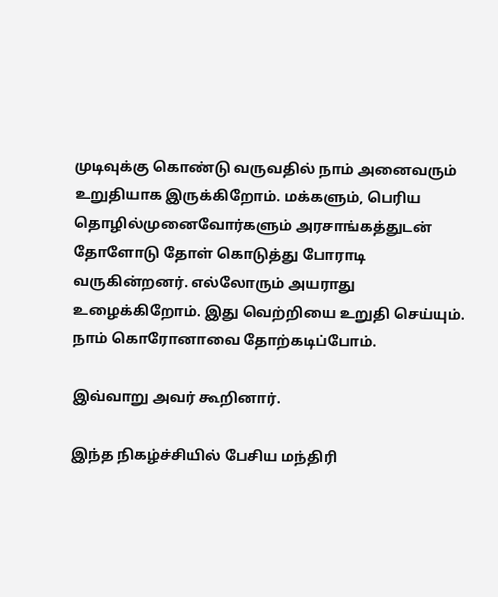முடிவுக்கு கொண்டு வருவதில் நாம் அனைவரும் உறுதியாக இருக்கிறோம். மக்களும், பெரிய தொழில்முனைவோர்களும் அரசாங்கத்துடன் தோளோடு தோள் கொடுத்து போராடி வருகின்றனர். எல்லோரும் அயராது உழைக்கிறோம். இது வெற்றியை உறுதி செய்யும். நாம் கொரோனாவை தோற்கடிப்போம்.

இவ்வாறு அவர் கூறினார்.

இந்த நிகழ்ச்சியில் பேசிய மந்திரி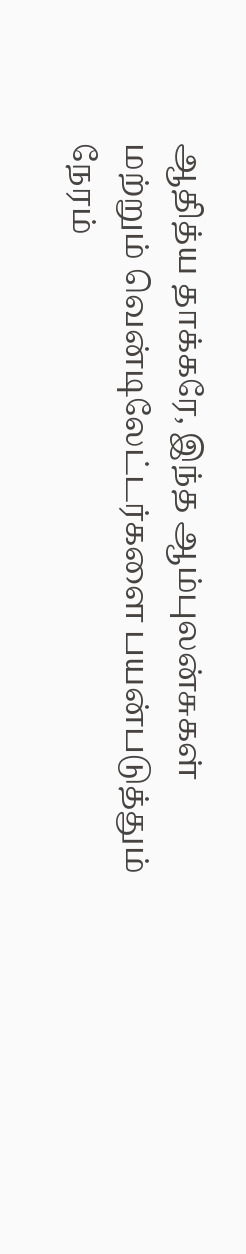ஆதித்ய தாக்கரே, இந்த ஆம்புலன்சுகள் மற்றும் வென்டிலேட்டர்களை பயன்படுத்தும் நேரம்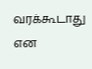வரக்கூடாது என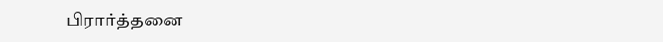பிரார்த்தனை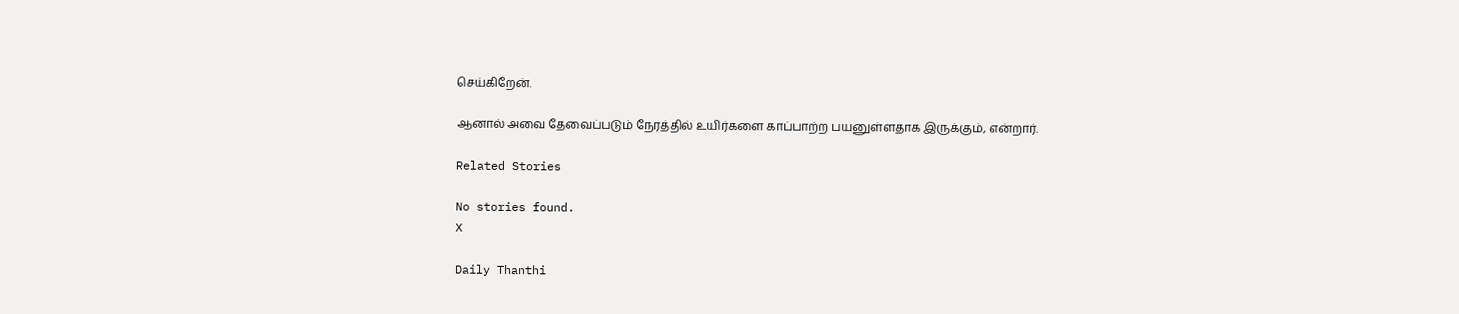செய்கிறேன்.

ஆனால் அவை தேவைப்படும் நேரத்தில் உயிர்களை காப்பாற்ற பயனுள்ளதாக இருக்கும், என்றார்.

Related Stories

No stories found.
X

Daily Thanthi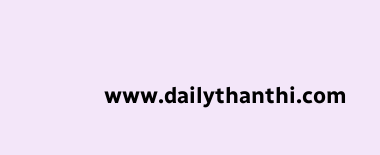www.dailythanthi.com